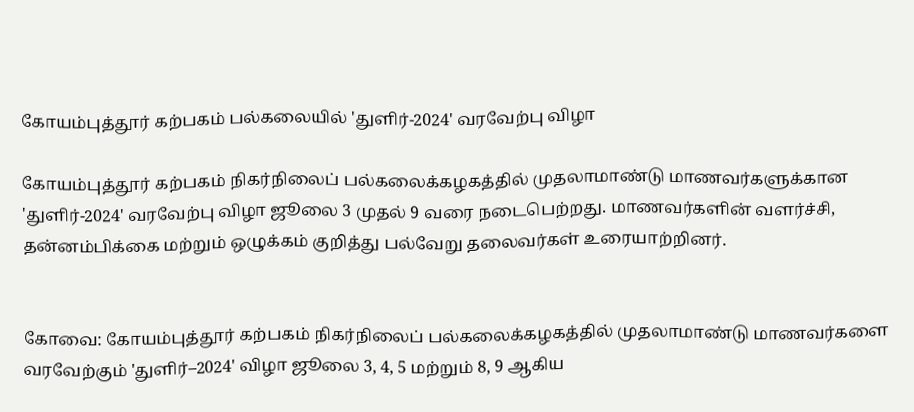கோயம்புத்தூர் கற்பகம் பல்கலையில் 'துளிர்-2024' வரவேற்பு விழா

கோயம்புத்தூர் கற்பகம் நிகர்நிலைப் பல்கலைக்கழகத்தில் முதலாமாண்டு மாணவர்களுக்கான 'துளிர்-2024' வரவேற்பு விழா ஜூலை 3 முதல் 9 வரை நடைபெற்றது. மாணவர்களின் வளர்ச்சி, தன்னம்பிக்கை மற்றும் ஒழுக்கம் குறித்து பல்வேறு தலைவர்கள் உரையாற்றினர்.


கோவை: கோயம்புத்தூர் கற்பகம் நிகர்நிலைப் பல்கலைக்கழகத்தில் முதலாமாண்டு மாணவர்களை வரவேற்கும் 'துளிர்–2024' விழா ஜூலை 3, 4, 5 மற்றும் 8, 9 ஆகிய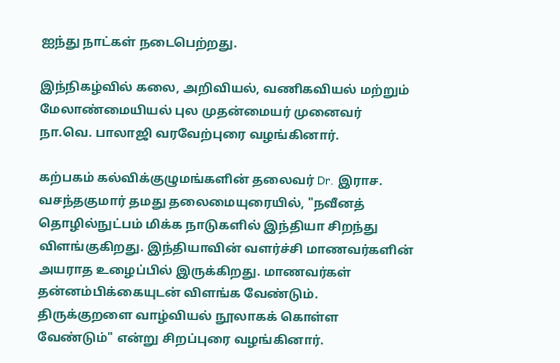ஐந்து நாட்கள் நடைபெற்றது.

இந்நிகழ்வில் கலை, அறிவியல், வணிகவியல் மற்றும் மேலாண்மையியல் புல முதன்மையர் முனைவர் நா.வெ. பாலாஜி வரவேற்புரை வழங்கினார்.

கற்பகம் கல்விக்குழுமங்களின் தலைவர் Dr. இராச. வசந்தகுமார் தமது தலைமையுரையில், "நவீனத் தொழில்நுட்பம் மிக்க நாடுகளில் இந்தியா சிறந்து விளங்குகிறது. இந்தியாவின் வளர்ச்சி மாணவர்களின் அயராத உழைப்பில் இருக்கிறது. மாணவர்கள் தன்னம்பிக்கையுடன் விளங்க வேண்டும். திருக்குறளை வாழ்வியல் நூலாகக் கொள்ள வேண்டும்" என்று சிறப்புரை வழங்கினார்.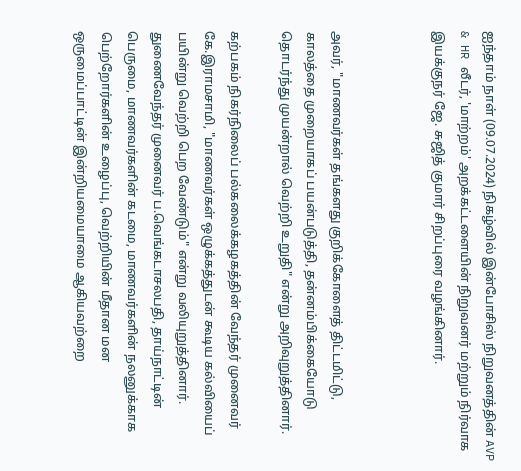ஐந்தாம் நாள் (09.07.2024) நிகழ்வில் இன்போசிஸ் நிறுவனத்தின் AVP & HR லீடர், 'மாற்றம்' அறக்கட்டளையின் நிறுவனர் மற்றும் நிர்வாக இயக்குநர் ஜே. சுஜித் குமார் சிறப்புரை வழங்கினார்.



அவர், "மாணவர்கள் தங்களது குறிக்கோளைத் திட்டமிட்டு, காலத்தை முறையாகப் பயன்படுத்தி, தன்னம்பிக்கையோடு தொடர்ந்து முயன்றால் வெற்றி உறுதி" என்று அறிவுறுத்தினார்.

கற்பகம் நிகர்நிலைப் பல்கலைக்கழகத்தின் வேந்தர் முனைவர் கே.இராமசாமி, "மாணவர்கள் ஒழுக்கத்துடன் கூடிய கல்வியைப் பயின்று வெற்றி பெற வேண்டும்" என்று வலியுறுத்தினார். துணைவேந்தர் முனைவர் ப.வெங்கடாசலபதி, தாய்நாட்டின் பெருமை, மாணவர்களின் கடமை, மாணவர்களின் நலனுக்காக பெற்றோர்களின் உழைப்பு, வெற்றியின் மீதான மன ஒருமைப்பாட்டின் இன்றியமையாமை ஆகியவற்றை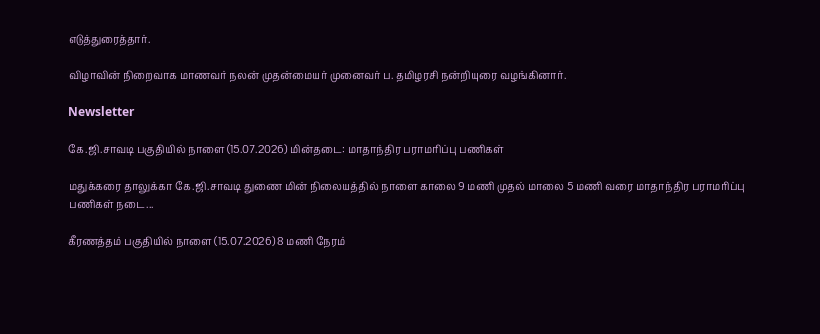எடுத்துரைத்தார்.

விழாவின் நிறைவாக மாணவர் நலன் முதன்மையர் முனைவர் ப. தமிழரசி நன்றியுரை வழங்கினார்.

Newsletter

கே.ஜி.சாவடி பகுதியில் நாளை (15.07.2026) மின்தடை: மாதாந்திர பராமரிப்பு பணிகள்

மதுக்கரை தாலுக்கா கே.ஜி.சாவடி துணை மின் நிலையத்தில் நாளை காலை 9 மணி முதல் மாலை 5 மணி வரை மாதாந்திர பராமரிப்பு பணிகள் நடை...

கீரணத்தம் பகுதியில் நாளை (15.07.2026) 8 மணி நேரம்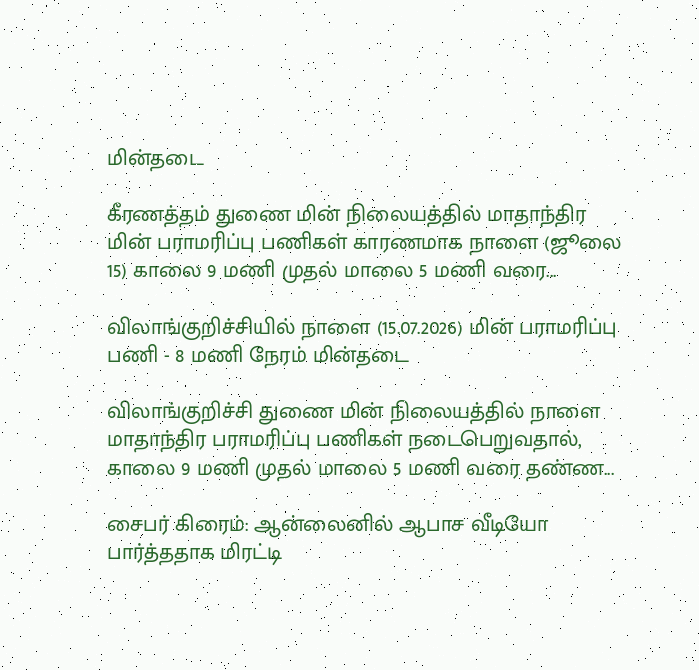மின்தடை

கீரணத்தம் துணை மின் நிலையத்தில் மாதாந்திர மின் பராமரிப்பு பணிகள் காரணமாக நாளை (ஜூலை 15) காலை 9 மணி முதல் மாலை 5 மணி வரை...

விலாங்குறிச்சியில் நாளை (15.07.2026) மின் பராமரிப்பு பணி - 8 மணி நேரம் மின்தடை

விலாங்குறிச்சி துணை மின் நிலையத்தில் நாளை மாதாந்திர பராமரிப்பு பணிகள் நடைபெறுவதால், காலை 9 மணி முதல் மாலை 5 மணி வரை தண்ண...

சைபர் கிரைம்: ஆன்லைனில் ஆபாச வீடியோ பார்த்ததாக மிரட்டி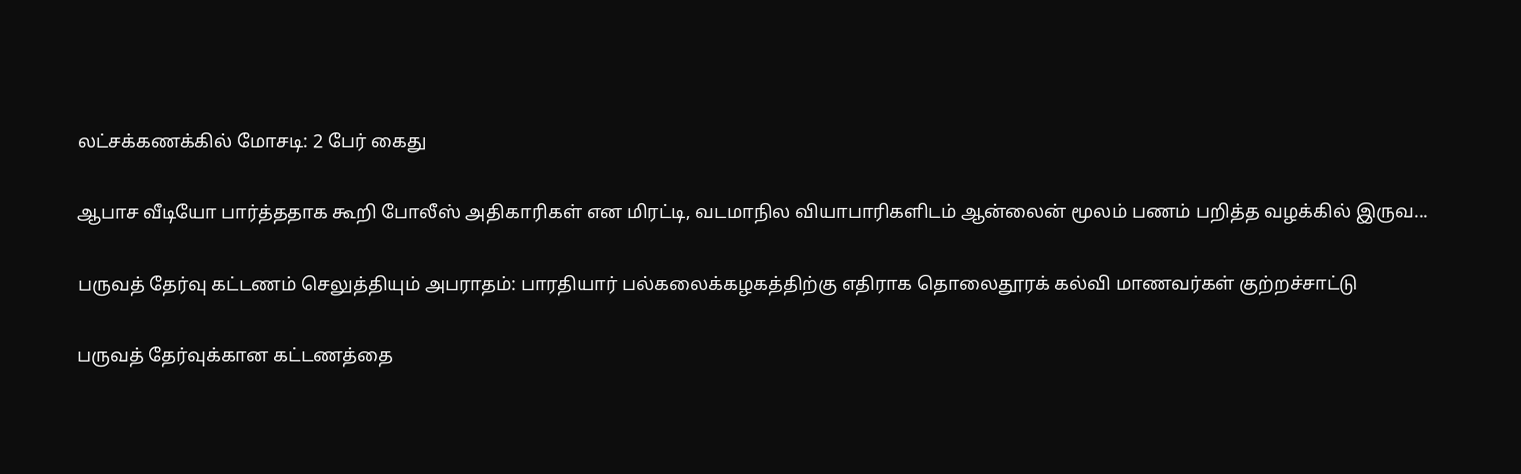லட்சக்கணக்கில் மோசடி: 2 பேர் கைது

ஆபாச வீடியோ பார்த்ததாக கூறி போலீஸ் அதிகாரிகள் என மிரட்டி, வடமாநில வியாபாரிகளிடம் ஆன்லைன் மூலம் பணம் பறித்த வழக்கில் இருவ...

பருவத் தேர்வு கட்டணம் செலுத்தியும் அபராதம்: பாரதியார் பல்கலைக்கழகத்திற்கு எதிராக தொலைதூரக் கல்வி மாணவர்கள் குற்றச்சாட்டு

பருவத் தேர்வுக்கான கட்டணத்தை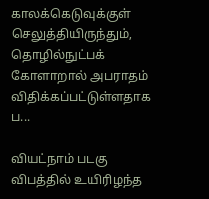காலக்கெடுவுக்குள் செலுத்தியிருந்தும், தொழில்நுட்பக் கோளாறால் அபராதம் விதிக்கப்பட்டுள்ளதாக ப...

வியட்நாம் படகு விபத்தில் உயிரிழந்த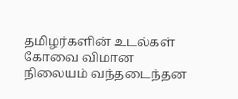தமிழர்களின் உடல்கள் கோவை விமான நிலையம் வந்தடைந்தன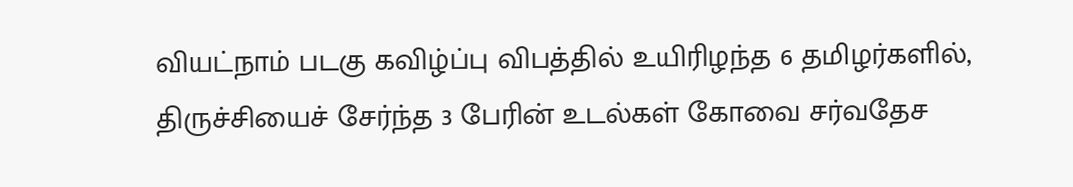வியட்நாம் படகு கவிழ்ப்பு விபத்தில் உயிரிழந்த 6 தமிழர்களில், திருச்சியைச் சேர்ந்த 3 பேரின் உடல்கள் கோவை சர்வதேச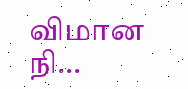விமான நி...